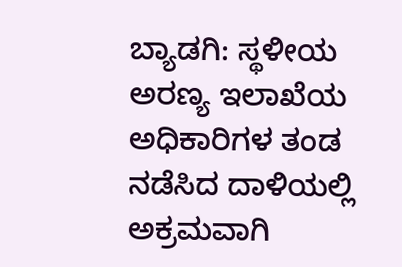ಬ್ಯಾಡಗಿ: ಸ್ಥಳೀಯ ಅರಣ್ಯ ಇಲಾಖೆಯ ಅಧಿಕಾರಿಗಳ ತಂಡ ನಡೆಸಿದ ದಾಳಿಯಲ್ಲಿ ಅಕ್ರಮವಾಗಿ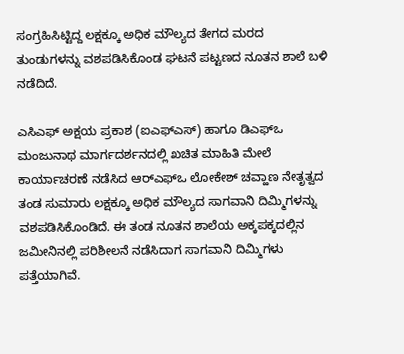ಸಂಗ್ರಹಿಸಿಟ್ಟಿದ್ದ ಲಕ್ಷಕ್ಕೂ ಅಧಿಕ ಮೌಲ್ಯದ ತೇಗದ ಮರದ ತುಂಡುಗಳನ್ನು ವಶಪಡಿಸಿಕೊಂಡ ಘಟನೆ ಪಟ್ಟಣದ ನೂತನ ಶಾಲೆ ಬಳಿ ನಡೆದಿದೆ.

ಎಸಿಎಫ್ ಅಕ್ಷಯ ಪ್ರಕಾಶ (ಐಎಫ್‌ಎಸ್) ಹಾಗೂ ಡಿಎಫ್ಒ ಮಂಜುನಾಥ ಮಾರ್ಗದರ್ಶನದಲ್ಲಿ ಖಚಿತ ಮಾಹಿತಿ ಮೇಲೆ ಕಾರ್ಯಾಚರಣೆ ನಡೆಸಿದ ಆರ್‌ಎಫ್‌ಒ ಲೋಕೇಶ್ ಚವ್ಹಾಣ ನೇತೃತ್ವದ ತಂಡ ಸುಮಾರು ಲಕ್ಷಕ್ಕೂ ಅಧಿಕ ಮೌಲ್ಯದ ಸಾಗವಾನಿ ದಿಮ್ಮಿಗಳನ್ನು ವಶಪಡಿಸಿಕೊಂಡಿದೆ. ಈ ತಂಡ ನೂತನ ಶಾಲೆಯ ಅಕ್ಕಪಕ್ಕದಲ್ಲಿನ ಜಮೀನಿನಲ್ಲಿ ಪರಿಶೀಲನೆ ನಡೆಸಿದಾಗ ಸಾಗವಾನಿ ದಿಮ್ಮಿಗಳು ಪತ್ತೆಯಾಗಿವೆ.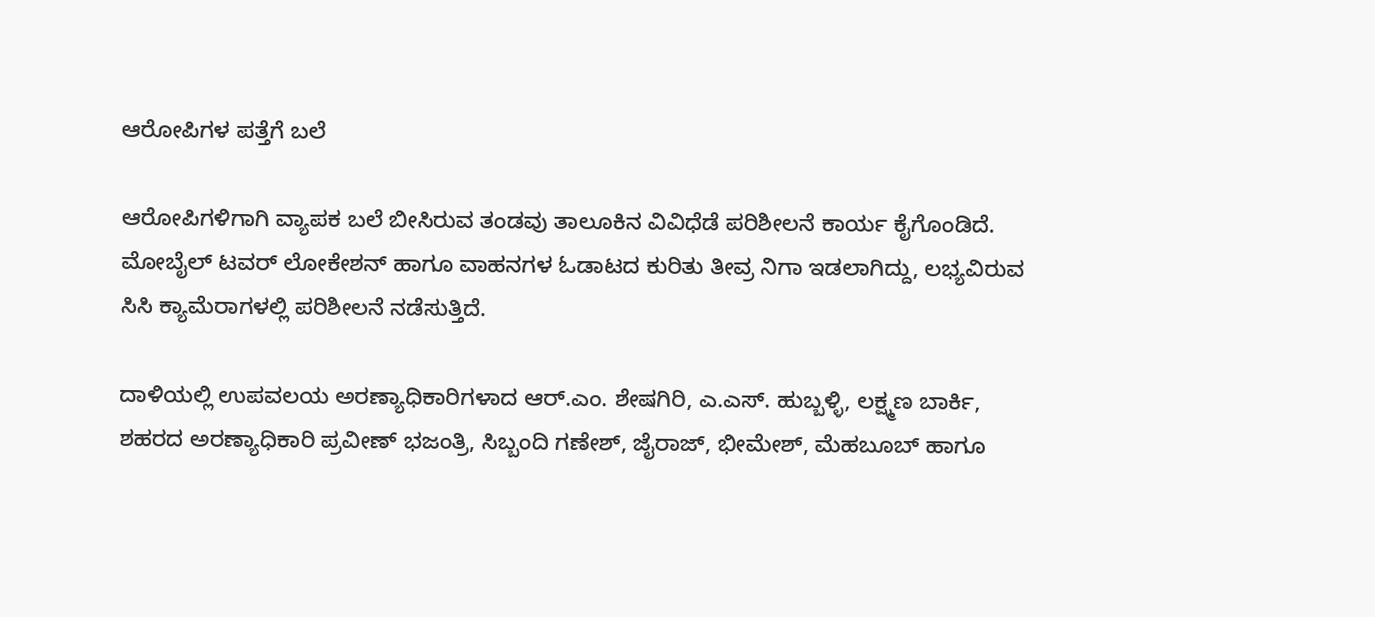ಆರೋಪಿಗಳ ಪತ್ತೆಗೆ ಬಲೆ

ಆರೋಪಿಗಳಿಗಾಗಿ ವ್ಯಾಪಕ ಬಲೆ ಬೀಸಿರುವ ತಂಡವು ತಾಲೂಕಿನ ವಿವಿಧೆಡೆ ಪರಿಶೀಲನೆ ಕಾರ್ಯ ಕೈಗೊಂಡಿದೆ. ಮೋಬೈಲ್ ಟವರ್ ಲೋಕೇಶನ್ ಹಾಗೂ ವಾಹನಗಳ ಓಡಾಟದ ಕುರಿತು ತೀವ್ರ ನಿಗಾ ಇಡಲಾಗಿದ್ದು, ಲಭ್ಯವಿರುವ ಸಿಸಿ ಕ್ಯಾಮೆರಾಗಳಲ್ಲಿ ಪರಿಶೀಲನೆ ನಡೆಸುತ್ತಿದೆ.

ದಾಳಿಯಲ್ಲಿ ಉಪವಲಯ ಅರಣ್ಯಾಧಿಕಾರಿಗಳಾದ ಆರ್.ಎಂ. ಶೇಷಗಿರಿ, ಎ.ಎಸ್. ಹುಬ್ಬಳ್ಳಿ, ಲಕ್ಷ್ಮಣ ಬಾರ್ಕಿ, ಶಹರದ ಅರಣ್ಯಾಧಿಕಾರಿ ಪ್ರವೀಣ್ ಭಜಂತ್ರಿ, ಸಿಬ್ಬಂದಿ ಗಣೇಶ್, ಜೈರಾಜ್, ಭೀಮೇಶ್, ಮೆಹಬೂಬ್ ಹಾಗೂ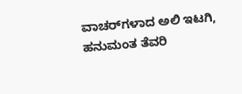ವಾಚರ್‌ಗಳಾದ ಅಲಿ ಇಟಗಿ, ಹನುಮಂತ ತೆವರಿ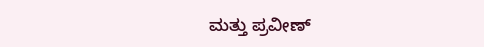ಮತ್ತು ಪ್ರವೀಣ್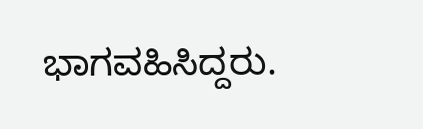ಭಾಗವಹಿಸಿದ್ದರು.